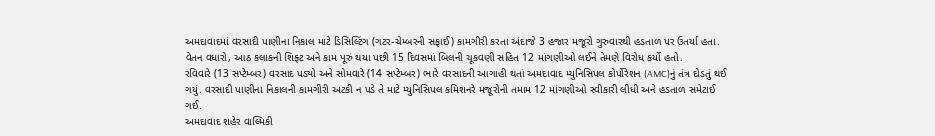અમદાવાદમાં વરસાદી પાણીના નિકાલ માટે ડિસિલ્ટિંગ (ગટર-ચેમ્બરની સફાઈ) કામગીરી કરતા અંદાજે 3 હજાર મજૂરો ગુરુવારથી હડતાળ પર ઉતર્યા હતા. વેતન વધારો, આઠ કલાકની શિફ્ટ અને કામ પૂરું થયા પછી 15 દિવસમાં બિલની ચૂકવણી સહિત 12 માંગણીઓ લઈને તેમણે વિરોધ કર્યો હતો.
રવિવારે (13 સપ્ટેમ્બર) વરસાદ પડ્યો અને સોમવારે (14 સપ્ટેમ્બર) ભારે વરસાદની આગાહી થતાં અમદાવાદ મ્યુનિસિપલ કોર્પોરેશન (AMC)નું તંત્ર દોડતું થઈ ગયું. વરસાદી પાણીના નિકાલની કામગીરી અટકી ન પડે તે માટે મ્યુનિસિપલ કમિશનરે મજૂરોની તમામ 12 માંગણીઓ સ્વીકારી લીધી અને હડતાળ સમેટાઈ ગઈ.
અમદાવાદ શહેર વાલ્મિકી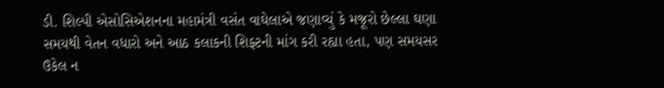ડી. શિલ્પી એસોસિએશનના મહામંત્રી વસંત વાઘેલાએ જણાવ્યું કે મજૂરો છેલ્લા ઘણા સમયથી વેતન વધારો અને આઠ કલાકની શિફ્ટની માંગ કરી રહ્યા હતા, પણ સમયસર ઉકેલ ન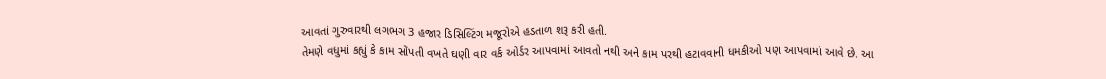આવતાં ગુરુવારથી લગભગ 3 હજાર ડિસિલ્ટિંગ મજૂરોએ હડતાળ શરૂ કરી હતી.
તેમણે વધુમાં કહ્યું કે કામ સોંપતી વખતે ઘણી વાર વર્ક ઓર્ડર આપવામાં આવતો નથી અને કામ પરથી હટાવવાની ધમકીઓ પણ આપવામાં આવે છે. આ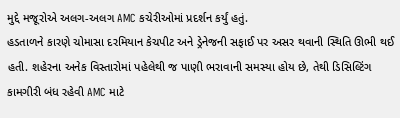મુદ્દે મજૂરોએ અલગ-અલગ AMC કચેરીઓમાં પ્રદર્શન કર્યું હતું.
હડતાળને કારણે ચોમાસા દરમિયાન કેચપીટ અને ડ્રેનેજની સફાઈ પર અસર થવાની સ્થિતિ ઊભી થઈ હતી. શહેરના અનેક વિસ્તારોમાં પહેલેથી જ પાણી ભરાવાની સમસ્યા હોય છે, તેથી ડિસિલ્ટિંગ કામગીરી બંધ રહેવી AMC માટે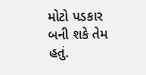મોટો પડકાર બની શકે તેમ હતું.